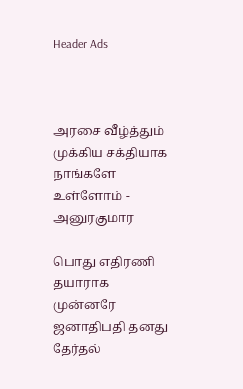Header Ads



அரசை வீழ்த்தும் முக்கிய சக்தியாக நாங்களே உள்ளோம் - அனுரகுமார

பொது எதிரணி தயாராக முன்னரே ஜனாதிபதி தனது தேர்தல்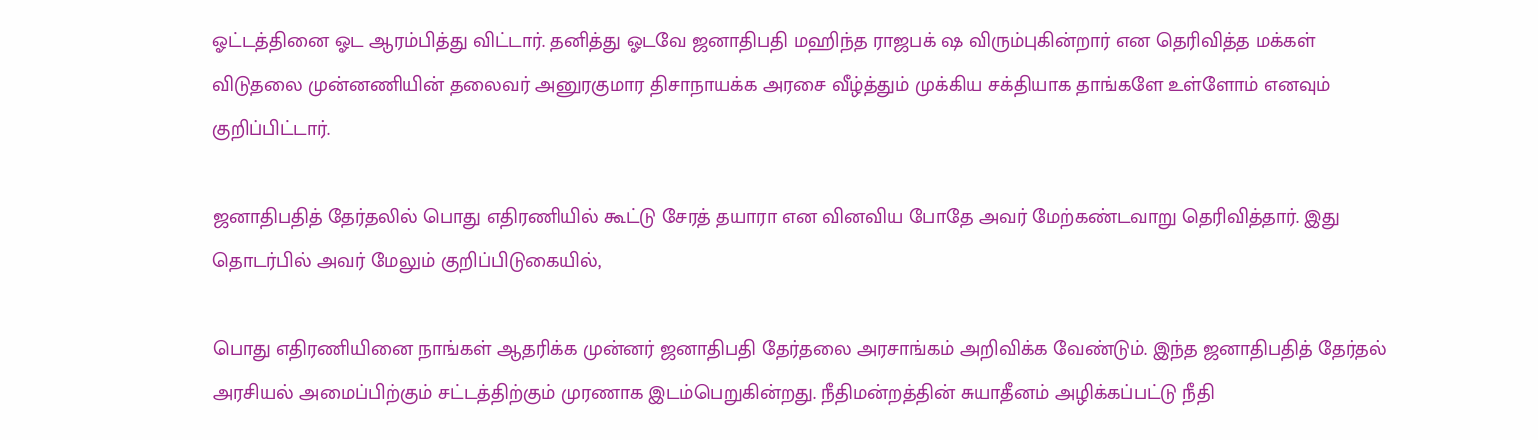ஓட்டத்தினை ஓட ஆரம்பித்து விட்டார். தனித்து ஓடவே ஜனாதிபதி மஹிந்த ராஜபக் ஷ விரும்புகின்றார் என தெரிவித்த மக்கள் விடுதலை முன்னணியின் தலைவர் அனுரகுமார திசாநாயக்க அரசை வீழ்த்தும் முக்கிய சக்தியாக தாங்களே உள்ளோம் எனவும் குறிப்பிட்டார்.

ஜனாதிபதித் தேர்தலில் பொது எதிரணியில் கூட்டு சேரத் தயாரா என வினவிய போதே அவர் மேற்கண்டவாறு தெரிவித்தார். இது தொடர்பில் அவர் மேலும் குறிப்பிடுகையில்,

பொது எதிரணியினை நாங்கள் ஆதரிக்க முன்னர் ஜனாதிபதி தேர்தலை அரசாங்கம் அறிவிக்க வேண்டும். இந்த ஜனாதிபதித் தேர்தல் அரசியல் அமைப்பிற்கும் சட்டத்திற்கும் முரணாக இடம்பெறுகின்றது. நீதிமன்றத்தின் சுயாதீனம் அழிக்கப்பட்டு நீதி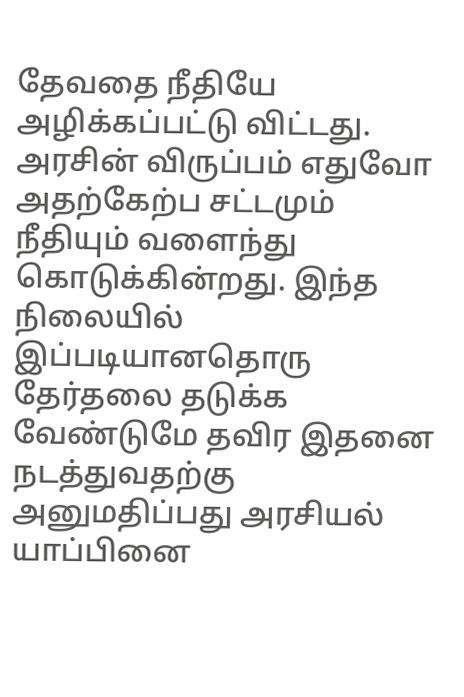தேவதை நீதியே அழிக்கப்பட்டு விட்டது. அரசின் விருப்பம் எதுவோ அதற்கேற்ப சட்டமும் நீதியும் வளைந்து கொடுக்கின்றது. இந்த நிலையில் இப்படியானதொரு தேர்தலை தடுக்க வேண்டுமே தவிர இதனை நடத்துவதற்கு அனுமதிப்பது அரசியல் யாப்பினை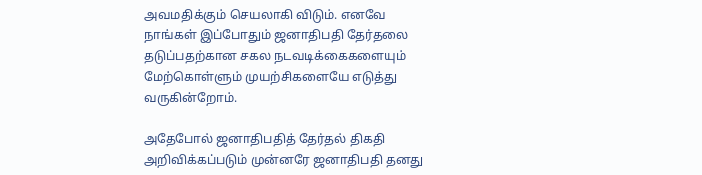அவமதிக்கும் செயலாகி விடும். எனவே நாங்கள் இப்போதும் ஜனாதிபதி தேர்தலை தடுப்பதற்கான சகல நடவடிக்கைகளையும் மேற்கொள்ளும் முயற்சிகளையே எடுத்து வருகின்றோம்.

அதேபோல் ஜனாதிபதித் தேர்தல் திகதி அறிவிக்கப்படும் முன்னரே ஜனாதிபதி தனது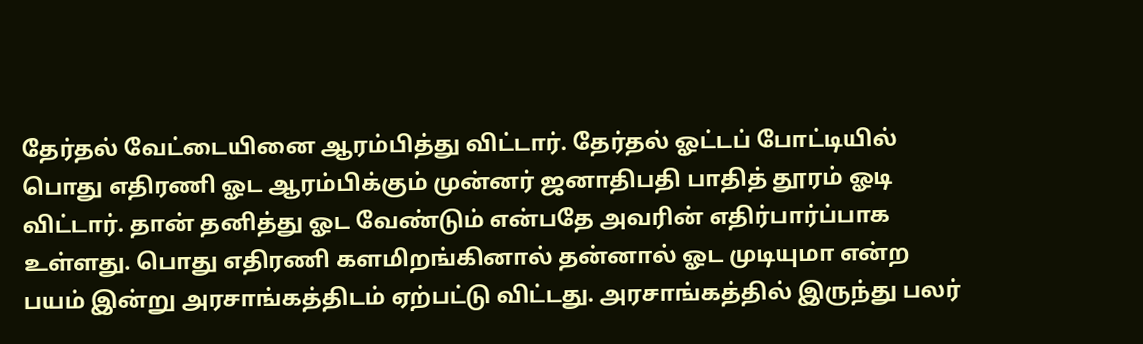தேர்தல் வேட்டையினை ஆரம்பித்து விட்டார். தேர்தல் ஓட்டப் போட்டியில் பொது எதிரணி ஓட ஆரம்பிக்கும் முன்னர் ஜனாதிபதி பாதித் தூரம் ஓடி விட்டார். தான் தனித்து ஓட வேண்டும் என்பதே அவரின் எதிர்பார்ப்பாக உள்ளது. பொது எதிரணி களமிறங்கினால் தன்னால் ஓட முடியுமா என்ற பயம் இன்று அரசாங்கத்திடம் ஏற்பட்டு விட்டது. அரசாங்கத்தில் இருந்து பலர்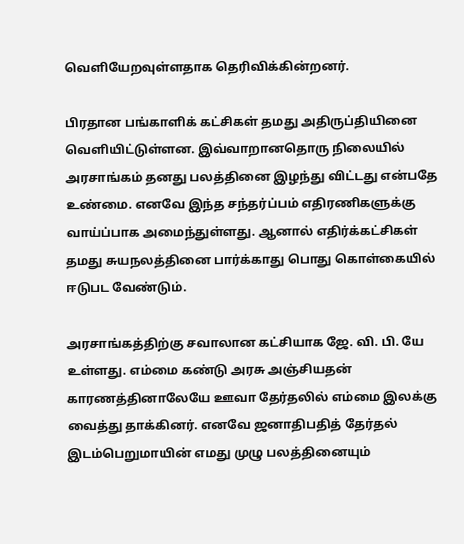வெளியேறவுள்ளதாக தெரிவிக்கின்றனர்.

பிரதான பங்காளிக் கட்சிகள் தமது அதிருப்தியினை வெளியிட்டுள்ளன. இவ்வாறானதொரு நிலையில் அரசாங்கம் தனது பலத்தினை இழந்து விட்டது என்பதே உண்மை. எனவே இந்த சந்தர்ப்பம் எதிரணிகளுக்கு வாய்ப்பாக அமைந்துள்ளது. ஆனால் எதிர்க்கட்சிகள் தமது சுயநலத்தினை பார்க்காது பொது கொள்கையில் ஈடுபட வேண்டும்.

அரசாங்கத்திற்கு சவாலான கட்சியாக ஜே. வி. பி. யே உள்ளது. எம்மை கண்டு அரசு அஞ்சியதன் காரணத்தினாலேயே ஊவா தேர்தலில் எம்மை இலக்கு வைத்து தாக்கினர். எனவே ஜனாதிபதித் தேர்தல் இடம்பெறுமாயின் எமது முழு பலத்தினையும்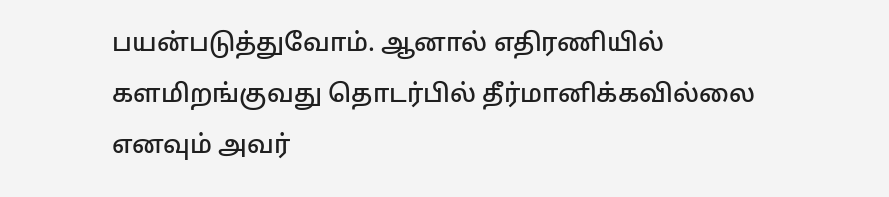பயன்படுத்துவோம். ஆனால் எதிரணியில் களமிறங்குவது தொடர்பில் தீர்மானிக்கவில்லை எனவும் அவர்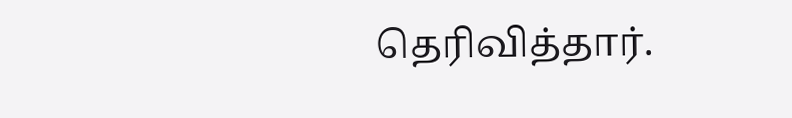தெரிவித்தார்.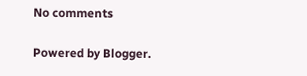No comments

Powered by Blogger.